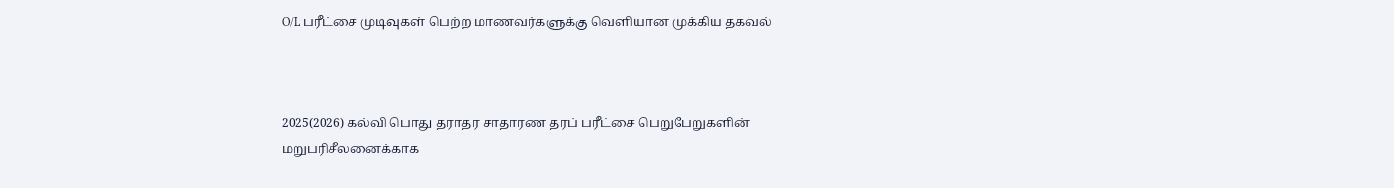O/L பரீட்சை முடிவுகள் பெற்ற மாணவர்களுக்கு வெளியான முக்கிய தகவல்



2025(2026) கல்வி பொது தராதர சாதாரண தரப் பரீட்சை பெறுபேறுகளின் மறுபரிசீலனைக்காக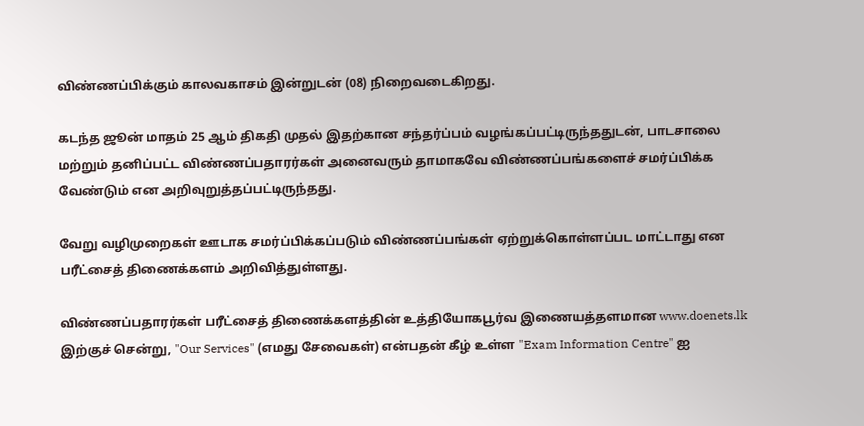விண்ணப்பிக்கும் காலவகாசம் இன்றுடன் (08) நிறைவடைகிறது.

கடந்த ஜூன் மாதம் 25 ஆம் திகதி முதல் இதற்கான சந்தர்ப்பம் வழங்கப்பட்டிருந்ததுடன், பாடசாலை மற்றும் தனிப்பட்ட விண்ணப்பதாரர்கள் அனைவரும் தாமாகவே விண்ணப்பங்களைச் சமர்ப்பிக்க வேண்டும் என அறிவுறுத்தப்பட்டிருந்தது.

வேறு வழிமுறைகள் ஊடாக சமர்ப்பிக்கப்படும் விண்ணப்பங்கள் ஏற்றுக்கொள்ளப்பட மாட்டாது என பரீட்சைத் திணைக்களம் அறிவித்துள்ளது.

விண்ணப்பதாரர்கள் பரீட்சைத் திணைக்களத்தின் உத்தியோகபூர்வ இணையத்தளமான www.doenets.lk இற்குச் சென்று, "Our Services" (எமது சேவைகள்) என்பதன் கீழ் உள்ள "Exam Information Centre" ஐ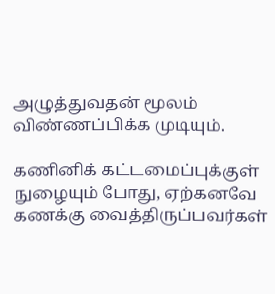அழுத்துவதன் மூலம் விண்ணப்பிக்க முடியும்.

கணினிக் கட்டமைப்புக்குள் நுழையும் போது, ஏற்கனவே கணக்கு வைத்திருப்பவர்கள்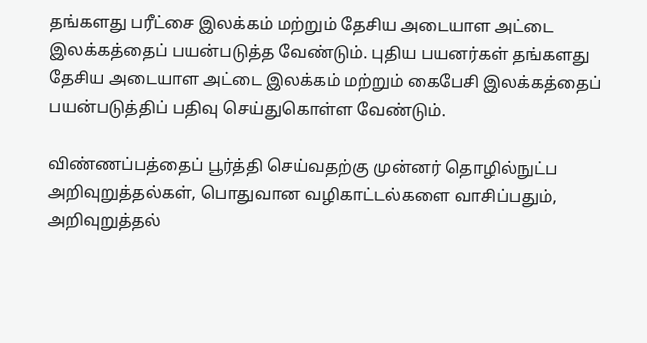தங்களது பரீட்சை இலக்கம் மற்றும் தேசிய அடையாள அட்டை இலக்கத்தைப் பயன்படுத்த வேண்டும். புதிய பயனர்கள் தங்களது தேசிய அடையாள அட்டை இலக்கம் மற்றும் கைபேசி இலக்கத்தைப் பயன்படுத்திப் பதிவு செய்துகொள்ள வேண்டும்.

விண்ணப்பத்தைப் பூர்த்தி செய்வதற்கு முன்னர் தொழில்நுட்ப அறிவுறுத்தல்கள், பொதுவான வழிகாட்டல்களை வாசிப்பதும், அறிவுறுத்தல்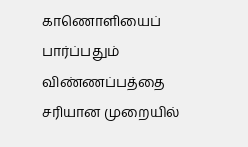காணொளியைப் பார்ப்பதும் விண்ணப்பத்தை சரியான முறையில்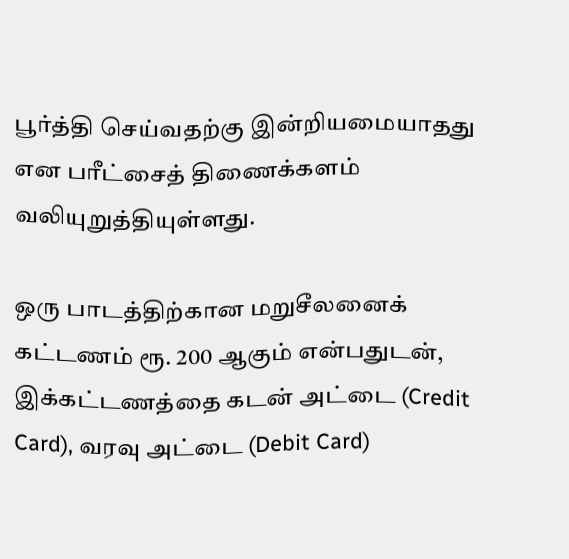பூர்த்தி செய்வதற்கு இன்றியமையாதது என பரீட்சைத் திணைக்களம் வலியுறுத்தியுள்ளது.

ஒரு பாடத்திற்கான மறுசீலனைக் கட்டணம் ரூ. 200 ஆகும் என்பதுடன், இக்கட்டணத்தை கடன் அட்டை (Credit Card), வரவு அட்டை (Debit Card)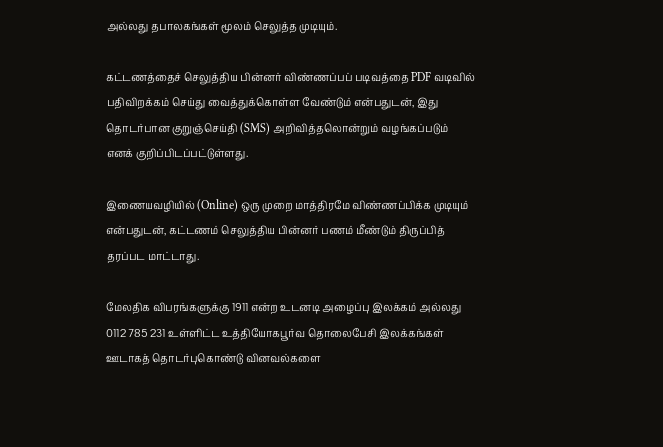அல்லது தபாலகங்கள் மூலம் செலுத்த முடியும்.

கட்டணத்தைச் செலுத்திய பின்னர் விண்ணப்பப் படிவத்தை PDF வடிவில் பதிவிறக்கம் செய்து வைத்துக்கொள்ள வேண்டும் என்பதுடன், இது தொடர்பான குறுஞ்செய்தி (SMS) அறிவித்தலொன்றும் வழங்கப்படும் எனக் குறிப்பிடப்பட்டுள்ளது.

இணையவழியில் (Online) ஒரு முறை மாத்திரமே விண்ணப்பிக்க முடியும் என்பதுடன், கட்டணம் செலுத்திய பின்னர் பணம் மீண்டும் திருப்பித் தரப்பட மாட்டாது.

மேலதிக விபரங்களுக்கு 1911 என்ற உடனடி அழைப்பு இலக்கம் அல்லது 0112 785 231 உள்ளிட்ட உத்தியோகபூர்வ தொலைபேசி இலக்கங்கள் ஊடாகத் தொடர்புகொண்டு வினவல்களை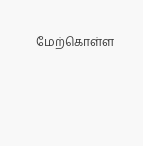மேற்கொள்ள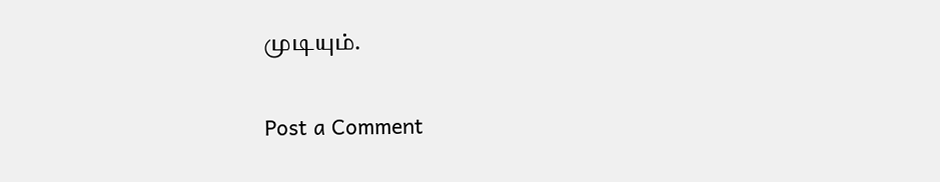முடியும்.

Post a Comment